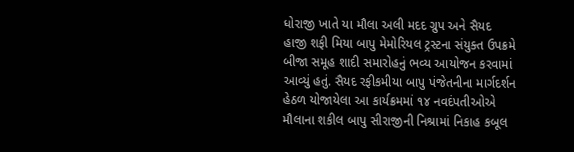ધોરાજી ખાતે યા મૌલા અલી મદદ ગ્રુપ અને સૈયદ હાજી શફી મિયા બાપુ મેમોરિયલ ટ્રસ્ટના સંયુક્ત ઉપક્રમે બીજા સમૂહ શાદી સમારોહનું ભવ્ય આયોજન કરવામાં આવ્યું હતું. સૈયદ રફીકમીયા બાપુ પંજેતનીના માર્ગદર્શન હેઠળ યોજાયેલા આ કાર્યક્રમમાં ૧૪ નવદંપતીઓએ મૌલાના શકીલ બાપુ સીરાજીની નિશ્રામાં નિકાહ કબૂલ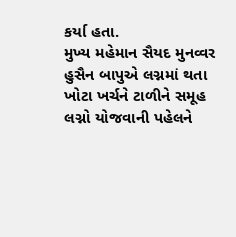કર્યા હતા.
મુખ્ય મહેમાન સૈયદ મુનવ્વર હુસૈન બાપુએ લગ્નમાં થતા ખોટા ખર્ચને ટાળીને સમૂહ લગ્નો યોજવાની પહેલને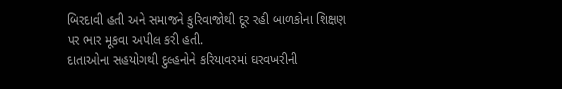બિરદાવી હતી અને સમાજને કુરિવાજોથી દૂર રહી બાળકોના શિક્ષણ પર ભાર મૂકવા અપીલ કરી હતી.
દાતાઓના સહયોગથી દુલ્હનોને કરિયાવરમાં ઘરવખરીની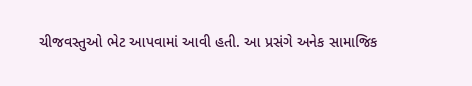ચીજવસ્તુઓ ભેટ આપવામાં આવી હતી. આ પ્રસંગે અનેક સામાજિક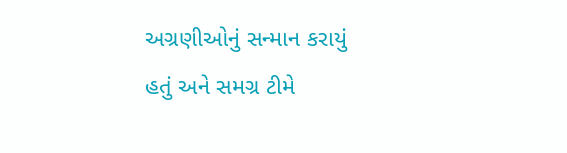અગ્રણીઓનું સન્માન કરાયું હતું અને સમગ્ર ટીમે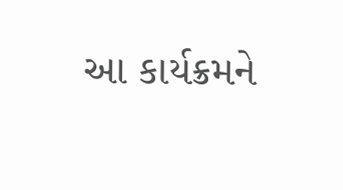આ કાર્યક્રમને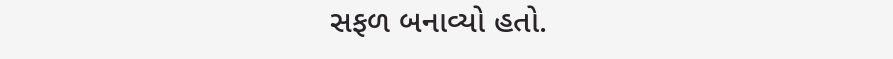સફળ બનાવ્યો હતો.